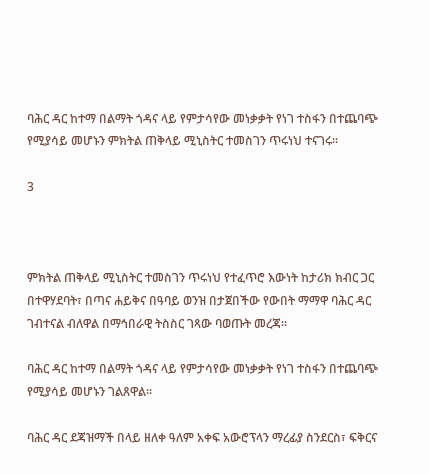ባሕር ዳር ከተማ በልማት ጎዳና ላይ የምታሳየው መነቃቃት የነገ ተስፋን በተጨባጭ የሚያሳይ መሆኑን ምክትል ጠቅላይ ሚኒስትር ተመስገን ጥሩነህ ተናገሩ።

3



ምክትል ጠቅላይ ሚኒስትር ተመስገን ጥሩነህ የተፈጥሮ እውነት ከታሪክ ክብር ጋር በተዋሃደባት፣ በጣና ሐይቅና በዓባይ ወንዝ በታጀበችው የውበት ማማዋ ባሕር ዳር ገብተናል ብለዋል በማኅበራዊ ትስስር ገጻው ባወጡት መረጃ።

ባሕር ዳር ከተማ በልማት ጎዳና ላይ የምታሳየው መነቃቃት የነገ ተስፋን በተጨባጭ የሚያሳይ መሆኑን ገልጸዋል።

ባሕር ዳር ደጃዝማች በላይ ዘለቀ ዓለም አቀፍ አውሮፕላን ማረፊያ ስንደርስ፣ ፍቅርና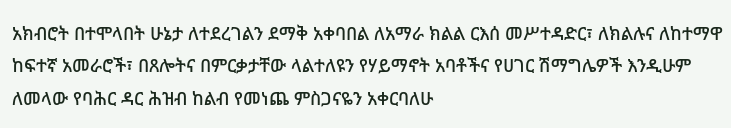አክብሮት በተሞላበት ሁኔታ ለተደረገልን ደማቅ አቀባበል ለአማራ ክልል ርእሰ መሥተዳድር፣ ለክልሉና ለከተማዋ ከፍተኛ አመራሮች፣ በጸሎትና በምርቃታቸው ላልተለዩን የሃይማኖት አባቶችና የሀገር ሽማግሌዎች እንዲሁም ለመላው የባሕር ዳር ሕዝብ ከልብ የመነጨ ምስጋናዬን አቀርባለሁ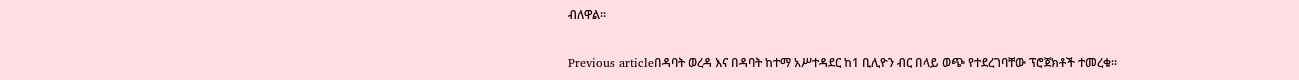ብለዋል።

Previous articleበዳባት ወረዳ እና በዳባት ከተማ አሥተዳደር ከ1 ቢሊዮን ብር በላይ ወጭ የተደረገባቸው ፕሮጀክቶች ተመረቁ።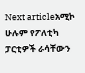Next articleአሚኮ ሁሉም የፖለቲካ ፓርቲዎች ራሳቸውን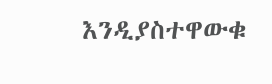እንዲያስተዋውቁ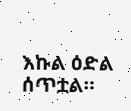እኩል ዕድል ሰጥቷል።